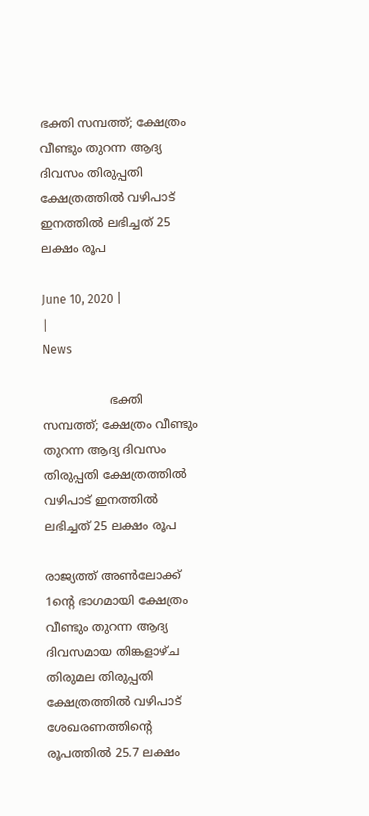ഭക്തി സമ്പത്ത്; ക്ഷേത്രം വീണ്ടും തുറന്ന ആദ്യ ദിവസം തിരുപ്പതി ക്ഷേത്രത്തില്‍ വഴിപാട് ഇനത്തില്‍ ലഭിച്ചത് 25 ലക്ഷം രൂപ

June 10, 2020 |
|
News

                  ഭക്തി സമ്പത്ത്; ക്ഷേത്രം വീണ്ടും തുറന്ന ആദ്യ ദിവസം തിരുപ്പതി ക്ഷേത്രത്തില്‍ വഴിപാട് ഇനത്തില്‍ ലഭിച്ചത് 25 ലക്ഷം രൂപ

രാജ്യത്ത് അണ്‍ലോക്ക് 1ന്റെ ഭാഗമായി ക്ഷേത്രം വീണ്ടും തുറന്ന ആദ്യ ദിവസമായ തിങ്കളാഴ്ച തിരുമല തിരുപ്പതി ക്ഷേത്രത്തില്‍ വഴിപാട് ശേഖരണത്തിന്റെ രൂപത്തില്‍ 25.7 ലക്ഷം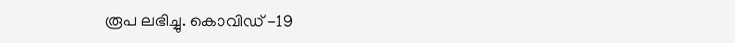രൂപ ലഭിച്ചു. കൊവിഡ് -19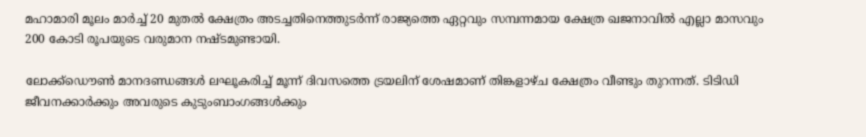മഹാമാരി മൂലം മാര്‍ച്ച് 20 മുതല്‍ ക്ഷേത്രം അടച്ചതിനെത്തുടര്‍ന്ന് രാജ്യത്തെ ഏറ്റവും സമ്പന്നമായ ക്ഷേത്ര ഖജനാവില്‍ എല്ലാ മാസവും 200 കോടി രൂപയുടെ വരുമാന നഷ്ടമുണ്ടായി.

ലോക്ക്‌ഡൌണ്‍ മാനദണ്ഡങ്ങള്‍ ലഘൂകരിച്ച് മൂന്ന് ദിവസത്തെ ട്രയലിന് ശേഷമാണ് തിങ്കളാഴ്ച ക്ഷേത്രം വീണ്ടും തുറന്നത്. ടിടിഡി ജീവനക്കാര്‍ക്കും അവരുടെ കുടുംബാംഗങ്ങള്‍ക്കും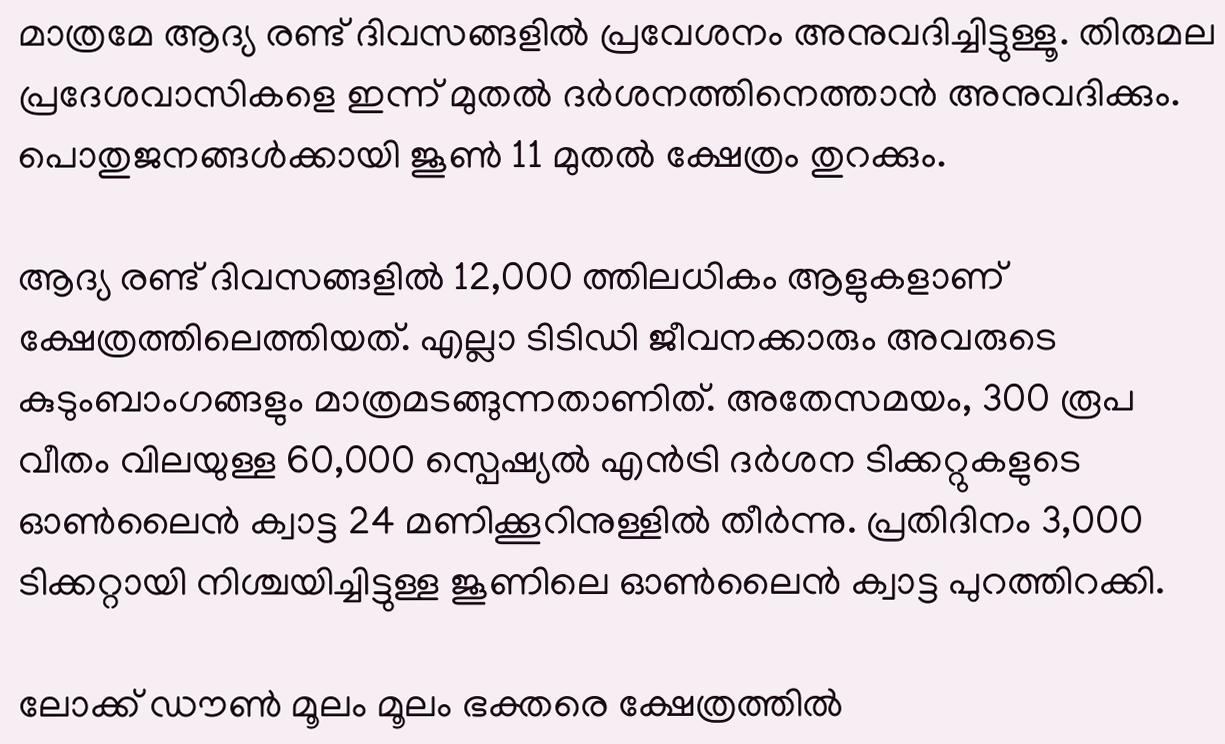മാത്രമേ ആദ്യ രണ്ട് ദിവസങ്ങളില്‍ പ്രവേശനം അനുവദിച്ചിട്ടുള്ളൂ. തിരുമല പ്രദേശവാസികളെ ഇന്ന് മുതല്‍ ദര്‍ശനത്തിനെത്താന്‍ അനുവദിക്കും. പൊതുജനങ്ങള്‍ക്കായി ജൂണ്‍ 11 മുതല്‍ ക്ഷേത്രം തുറക്കും.

ആദ്യ രണ്ട് ദിവസങ്ങളില്‍ 12,000 ത്തിലധികം ആളുകളാണ് ക്ഷേത്രത്തിലെത്തിയത്. എല്ലാ ടിടിഡി ജീവനക്കാരും അവരുടെ കുടുംബാംഗങ്ങളും മാത്രമടങ്ങുന്നതാണിത്. അതേസമയം, 300 രൂപ വീതം വിലയുള്ള 60,000 സ്പെഷ്യല്‍ എന്‍ട്രി ദര്‍ശന ടിക്കറ്റുകളുടെ ഓണ്‍ലൈന്‍ ക്വാട്ട 24 മണിക്കൂറിനുള്ളില്‍ തീര്‍ന്നു. പ്രതിദിനം 3,000 ടിക്കറ്റായി നിശ്ചയിച്ചിട്ടുള്ള ജൂണിലെ ഓണ്‍ലൈന്‍ ക്വാട്ട പുറത്തിറക്കി.

ലോക്ക് ഡൗണ്‍ മൂലം മൂലം ഭക്തരെ ക്ഷേത്രത്തില്‍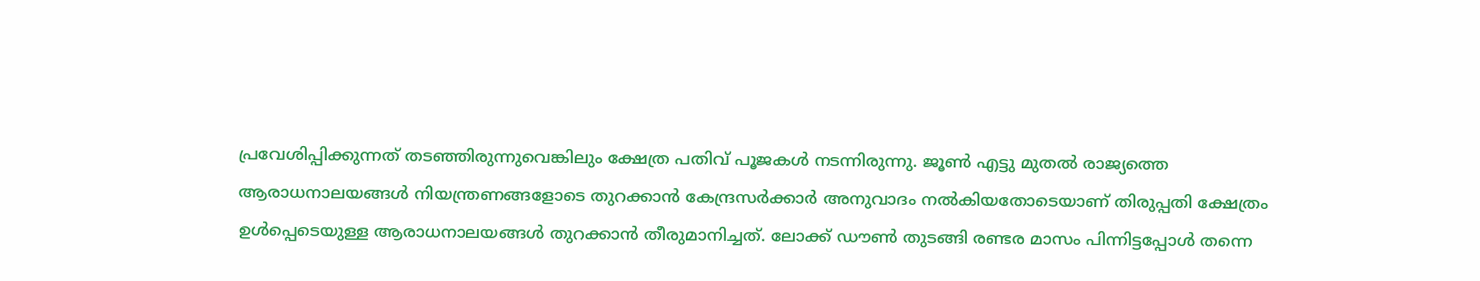പ്രവേശിപ്പിക്കുന്നത് തടഞ്ഞിരുന്നുവെങ്കിലും ക്ഷേത്ര പതിവ് പൂജകള്‍ നടന്നിരുന്നു. ജൂണ്‍ എട്ടു മുതല്‍ രാജ്യത്തെ ആരാധനാലയങ്ങള്‍ നിയന്ത്രണങ്ങളോടെ തുറക്കാന്‍ കേന്ദ്രസര്‍ക്കാര്‍ അനുവാദം നല്‍കിയതോടെയാണ് തിരുപ്പതി ക്ഷേത്രം ഉള്‍പ്പെടെയുള്ള ആരാധനാലയങ്ങള്‍ തുറക്കാന്‍ തീരുമാനിച്ചത്. ലോക്ക് ഡൗണ്‍ തുടങ്ങി രണ്ടര മാസം പിന്നിട്ടപ്പോള്‍ തന്നെ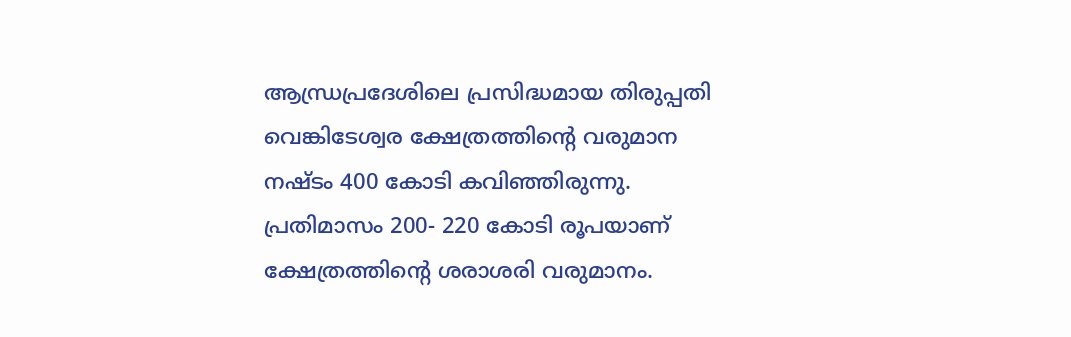ആന്ധ്രപ്രദേശിലെ പ്രസിദ്ധമായ തിരുപ്പതി വെങ്കിടേശ്വര ക്ഷേത്രത്തിന്റെ വരുമാന നഷ്ടം 400 കോടി കവിഞ്ഞിരുന്നു. പ്രതിമാസം 200- 220 കോടി രൂപയാണ് ക്ഷേത്രത്തിന്റെ ശരാശരി വരുമാനം.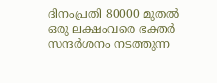ദിനംപ്രതി 80000 മുതല്‍ ഒരു ലക്ഷംവരെ ഭക്തര്‍ സന്ദര്‍ശനം നടത്തുന്ന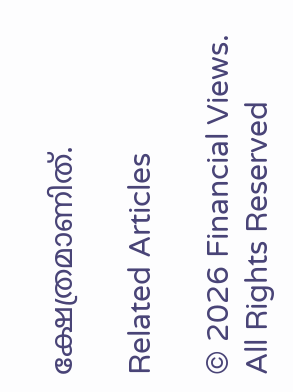ക്ഷേത്രമാണിത്.

Related Articles

© 2026 Financial Views. All Rights Reserved